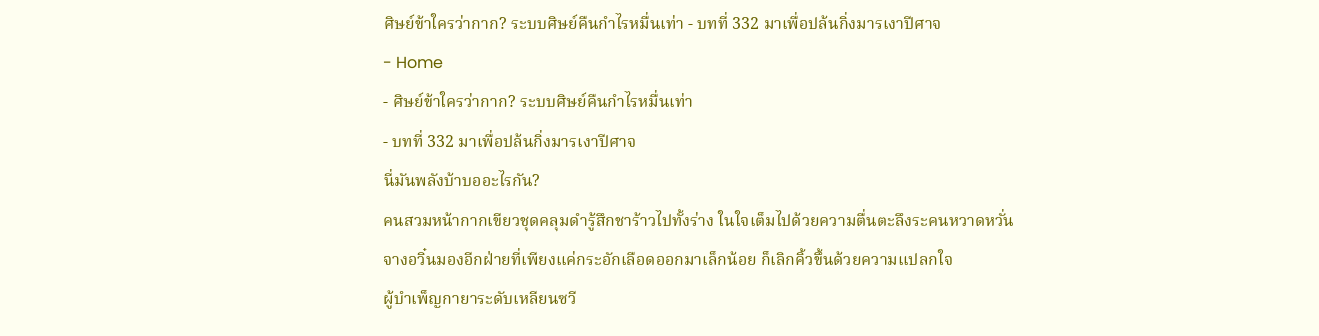ศิษย์ข้าใครว่ากาก? ระบบศิษย์คืนกำไรหมื่นเท่า - บทที่ 332 มาเพื่อปล้นกิ่งมารเงาปีศาจ
- Home
- ศิษย์ข้าใครว่ากาก? ระบบศิษย์คืนกำไรหมื่นเท่า
- บทที่ 332 มาเพื่อปล้นกิ่งมารเงาปีศาจ
นี่มันพลังบ้าบออะไรกัน?
คนสวมหน้ากากเขียวชุดคลุมดำรู้สึกชาร้าวไปทั้งร่าง ในใจเต็มไปด้วยความตื่นตะลึงระคนหวาดหวั่น
จางอวิ๋นมองอีกฝ่ายที่เพียงแค่กระอักเลือดออกมาเล็กน้อย ก็เลิกคิ้วขึ้นด้วยความแปลกใจ
ผู้บำเพ็ญกายาระดับเหลียนซวี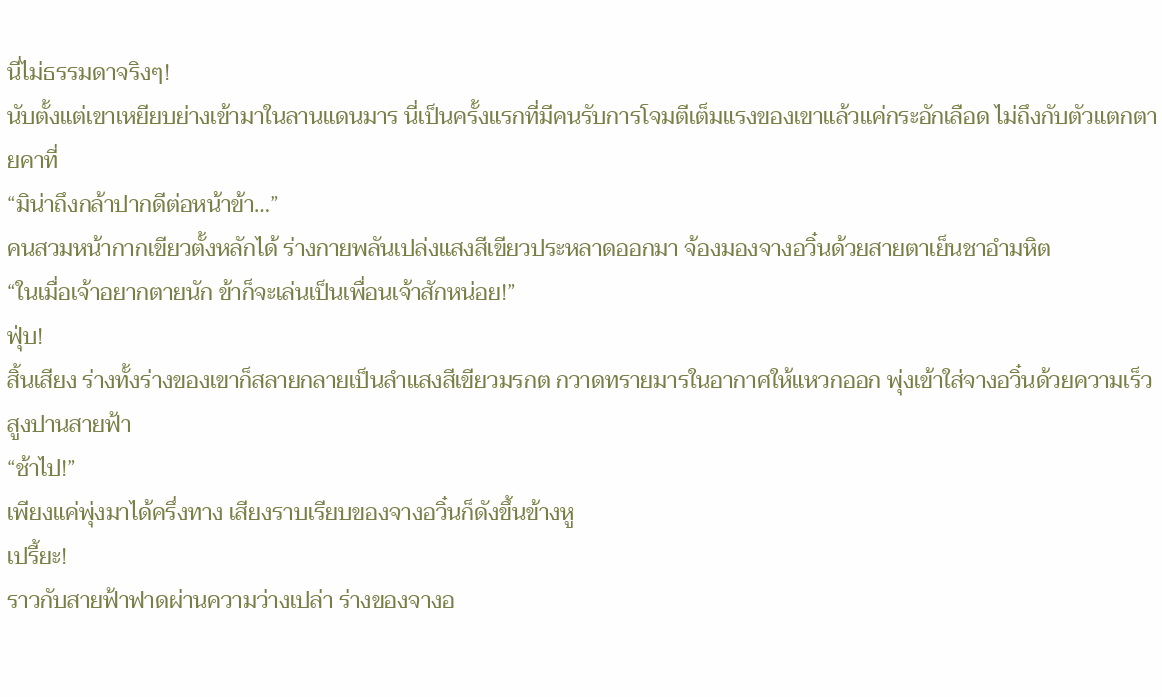นี่ไม่ธรรมดาจริงๆ!
นับตั้งแต่เขาเหยียบย่างเข้ามาในลานแดนมาร นี่เป็นครั้งแรกที่มีคนรับการโจมตีเต็มแรงของเขาแล้วแค่กระอักเลือด ไม่ถึงกับตัวแตกตายคาที่
“มิน่าถึงกล้าปากดีต่อหน้าข้า…”
คนสวมหน้ากากเขียวตั้งหลักได้ ร่างกายพลันเปล่งแสงสีเขียวประหลาดออกมา จ้องมองจางอวิ๋นด้วยสายตาเย็นชาอำมหิต
“ในเมื่อเจ้าอยากตายนัก ข้าก็จะเล่นเป็นเพื่อนเจ้าสักหน่อย!”
ฟุ่บ!
สิ้นเสียง ร่างทั้งร่างของเขาก็สลายกลายเป็นลำแสงสีเขียวมรกต กวาดทรายมารในอากาศให้แหวกออก พุ่งเข้าใส่จางอวิ๋นด้วยความเร็วสูงปานสายฟ้า
“ช้าไป!”
เพียงแค่พุ่งมาได้ครึ่งทาง เสียงราบเรียบของจางอวิ๋นก็ดังขึ้นข้างหู
เปรี้ยะ!
ราวกับสายฟ้าฟาดผ่านความว่างเปล่า ร่างของจางอ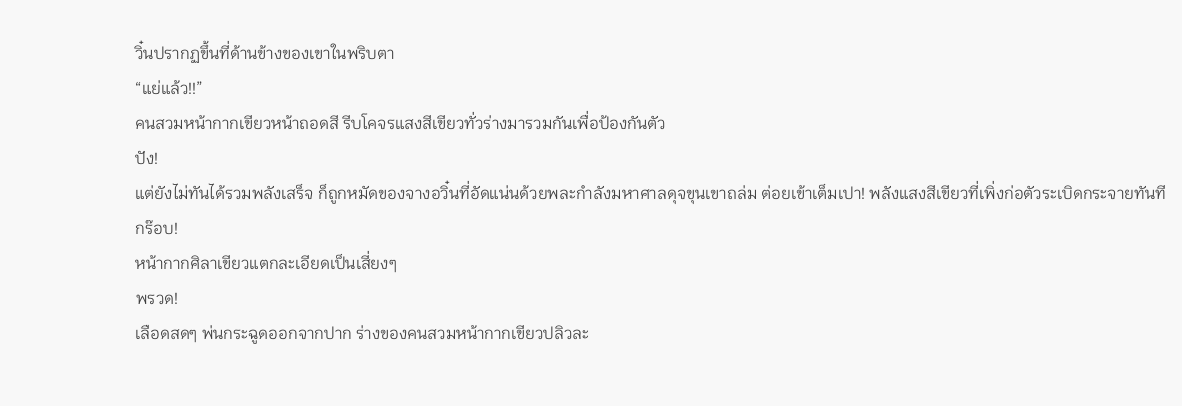วิ๋นปรากฏขึ้นที่ด้านข้างของเขาในพริบตา
“แย่แล้ว!!”
คนสวมหน้ากากเขียวหน้าถอดสี รีบโคจรแสงสีเขียวทั่วร่างมารวมกันเพื่อป้องกันตัว
ปัง!
แต่ยังไม่ทันได้รวมพลังเสร็จ ก็ถูกหมัดของจางอวิ๋นที่อัดแน่นด้วยพละกำลังมหาศาลดุจขุนเขาถล่ม ต่อยเข้าเต็มเปา! พลังแสงสีเขียวที่เพิ่งก่อตัวระเบิดกระจายทันที
กร๊อบ!
หน้ากากศิลาเขียวแตกละเอียดเป็นเสี่ยงๆ
พรวด!
เลือดสดๆ พ่นกระฉูดออกจากปาก ร่างของคนสวมหน้ากากเขียวปลิวละ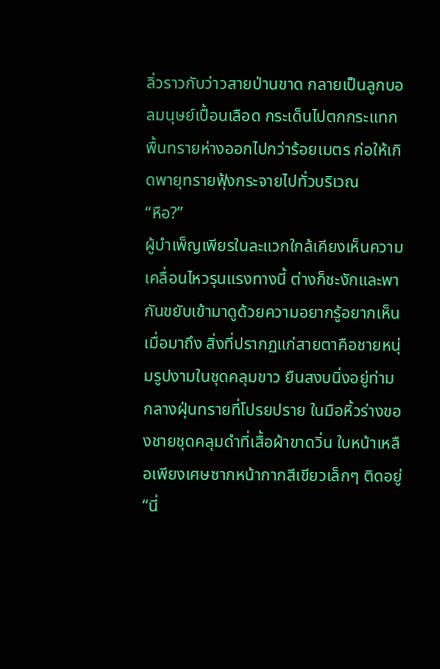ลิ่วราวกับว่าวสายป่านขาด กลายเป็นลูกบอลมนุษย์เปื้อนเลือด กระเด็นไปตกกระแทกพื้นทรายห่างออกไปกว่าร้อยเมตร ก่อให้เกิดพายุทรายฟุ้งกระจายไปทั่วบริเวณ
“หือ?”
ผู้บำเพ็ญเพียรในละแวกใกล้เคียงเห็นความเคลื่อนไหวรุนแรงทางนี้ ต่างก็ชะงักและพากันขยับเข้ามาดูด้วยความอยากรู้อยากเห็น
เมื่อมาถึง สิ่งที่ปรากฏแก่สายตาคือชายหนุ่มรูปงามในชุดคลุมขาว ยืนสงบนิ่งอยู่ท่ามกลางฝุ่นทรายที่โปรยปราย ในมือหิ้วร่างของชายชุดคลุมดำที่เสื้อผ้าขาดวิ่น ใบหน้าเหลือเพียงเศษซากหน้ากากสีเขียวเล็กๆ ติดอยู่
“นี่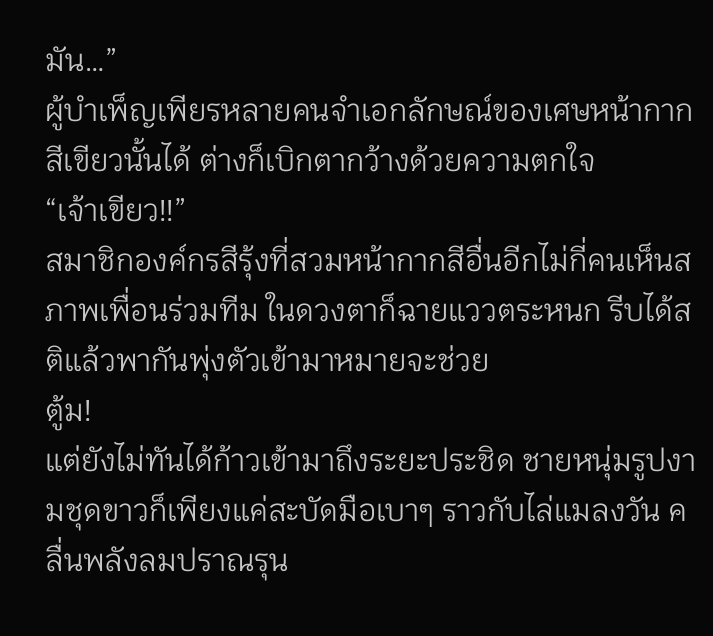มัน…”
ผู้บำเพ็ญเพียรหลายคนจำเอกลักษณ์ของเศษหน้ากากสีเขียวนั้นได้ ต่างก็เบิกตากว้างด้วยความตกใจ
“เจ้าเขียว!!”
สมาชิกองค์กรสีรุ้งที่สวมหน้ากากสีอื่นอีกไม่กี่คนเห็นสภาพเพื่อนร่วมทีม ในดวงตาก็ฉายแววตระหนก รีบได้สติแล้วพากันพุ่งตัวเข้ามาหมายจะช่วย
ตู้ม!
แต่ยังไม่ทันได้ก้าวเข้ามาถึงระยะประชิด ชายหนุ่มรูปงามชุดขาวก็เพียงแค่สะบัดมือเบาๆ ราวกับไล่แมลงวัน คลื่นพลังลมปราณรุน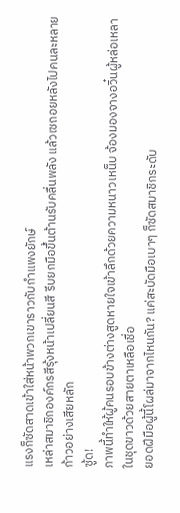แรงก็ซัดสาดเข้าใส่หน้าพวกเขาราวกับกำแพงยักษ์
เหล่าสมาชิกองค์กรสีรุ้งหน้าเปลี่ยนสี รีบยกมือขึ้นต้านรับคลื่นพลัง แล้วเซถอยหลังไปคนละหลายก้าวอย่างเสียหลัก
ซู้ด!
ภาพนี้ทำให้ผู้คนรอบข้างต่างสูดหายใจเข้าลึกด้วยความหนาวเหน็บ จ้องมองจางอวิ๋นผู้หล่อเหลาในชุดขาวด้วยสายตาเหลือเชื่อ
ยอดฝีมือผู้นี้โผล่มาจากไหนกัน? แค่สะบัดมือเบาๆ ก็ซัดสมาชิกระดับ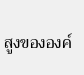สูงขององค์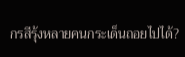กรสีรุ้งหลายคนกระเด็นถอยไปได้?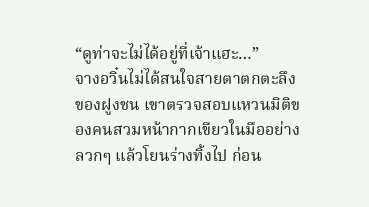“ดูท่าจะไม่ได้อยู่ที่เจ้าแฮะ…”
จางอวิ๋นไม่ได้สนใจสายตาตกตะลึงของฝูงชน เขาตรวจสอบแหวนมิติของคนสวมหน้ากากเขียวในมืออย่างลวกๆ แล้วโยนร่างทิ้งไป ก่อน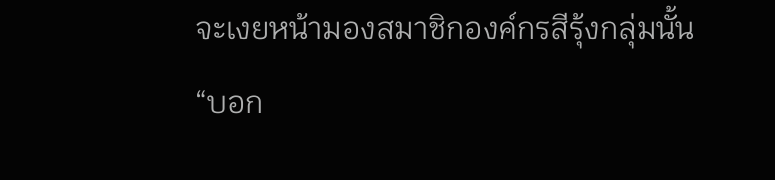จะเงยหน้ามองสมาชิกองค์กรสีรุ้งกลุ่มนั้น
“บอก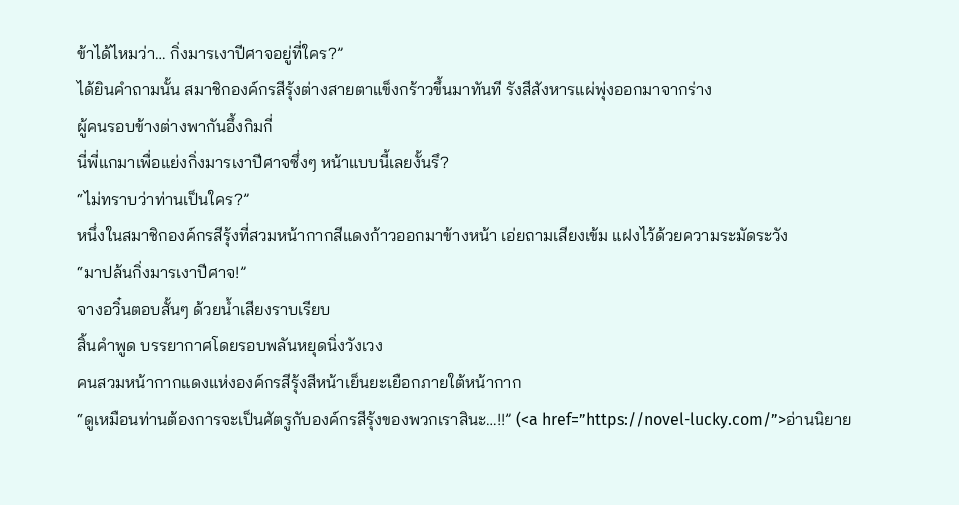ข้าได้ไหมว่า… กิ่งมารเงาปีศาจอยู่ที่ใคร?”
ได้ยินคำถามนั้น สมาชิกองค์กรสีรุ้งต่างสายตาแข็งกร้าวขึ้นมาทันที รังสีสังหารแผ่พุ่งออกมาจากร่าง
ผู้คนรอบข้างต่างพากันอึ้งกิมกี่
นี่พี่แกมาเพื่อแย่งกิ่งมารเงาปีศาจซึ่งๆ หน้าแบบนี้เลยงั้นรึ?
“ไม่ทราบว่าท่านเป็นใคร?”
หนึ่งในสมาชิกองค์กรสีรุ้งที่สวมหน้ากากสีแดงก้าวออกมาข้างหน้า เอ่ยถามเสียงเข้ม แฝงไว้ด้วยความระมัดระวัง
“มาปล้นกิ่งมารเงาปีศาจ!”
จางอวิ๋นตอบสั้นๆ ด้วยน้ำเสียงราบเรียบ
สิ้นคำพูด บรรยากาศโดยรอบพลันหยุดนิ่งวังเวง
คนสวมหน้ากากแดงแห่งองค์กรสีรุ้งสีหน้าเย็นยะเยือกภายใต้หน้ากาก
“ดูเหมือนท่านต้องการจะเป็นศัตรูกับองค์กรสีรุ้งของพวกเราสินะ…!!” (<a href=”https://novel-lucky.com/”>อ่านนิยาย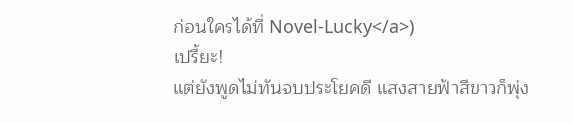ก่อนใครได้ที่ Novel-Lucky</a>)
เปรี้ยะ!
แต่ยังพูดไม่ทันจบประโยคดี แสงสายฟ้าสีขาวก็พุ่ง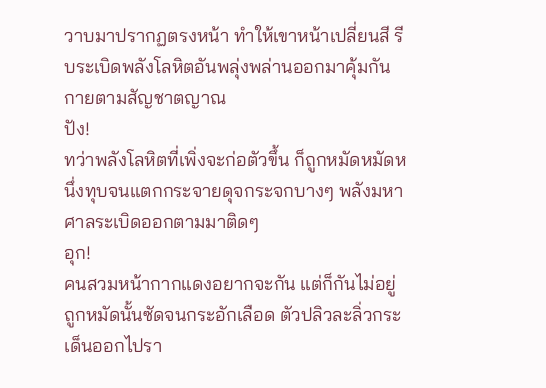วาบมาปรากฏตรงหน้า ทำให้เขาหน้าเปลี่ยนสี รีบระเบิดพลังโลหิตอันพลุ่งพล่านออกมาคุ้มกันกายตามสัญชาตญาณ
ปัง!
ทว่าพลังโลหิตที่เพิ่งจะก่อตัวขึ้น ก็ถูกหมัดหมัดหนึ่งทุบจนแตกกระจายดุจกระจกบางๆ พลังมหาศาลระเบิดออกตามมาติดๆ
อุก!
คนสวมหน้ากากแดงอยากจะกัน แต่ก็กันไม่อยู่ ถูกหมัดนั้นซัดจนกระอักเลือด ตัวปลิวละลิ่วกระเด็นออกไปรา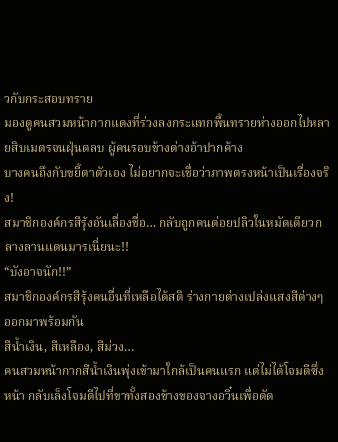วกับกระสอบทราย
มองดูคนสวมหน้ากากแดงที่ร่วงลงกระแทกพื้นทรายห่างออกไปหลายสิบเมตรจนฝุ่นตลบ ผู้คนรอบข้างต่างอ้าปากค้าง
บางคนถึงกับขยี้ตาตัวเอง ไม่อยากจะเชื่อว่าภาพตรงหน้าเป็นเรื่องจริง!
สมาชิกองค์กรสีรุ้งอันเลื่องชื่อ… กลับถูกคนต่อยปลิวในหมัดเดียวกลางลานแดนมารเนี่ยนะ!!
“บังอาจนัก!!”
สมาชิกองค์กรสีรุ้งคนอื่นที่เหลือได้สติ ร่างกายต่างเปล่งแสงสีต่างๆ ออกมาพร้อมกัน
สีน้ำเงิน, สีเหลือง, สีม่วง…
คนสวมหน้ากากสีน้ำเงินพุ่งเข้ามาใกล้เป็นคนแรก แต่ไม่ได้โจมตีซึ่งหน้า กลับเล็งโจมตีไปที่ขาทั้งสองข้างของจางอวิ๋นเพื่อตัด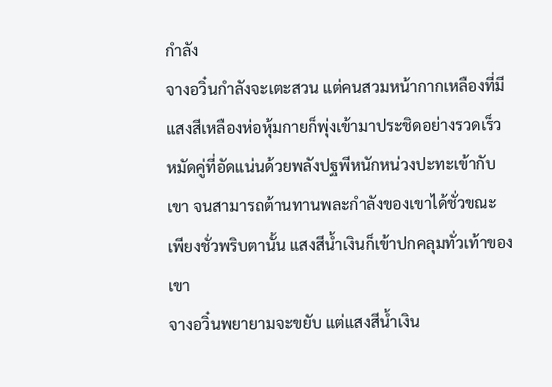กำลัง
จางอวิ๋นกำลังจะเตะสวน แต่คนสวมหน้ากากเหลืองที่มีแสงสีเหลืองห่อหุ้มกายก็พุ่งเข้ามาประชิดอย่างรวดเร็ว หมัดคู่ที่อัดแน่นด้วยพลังปฐพีหนักหน่วงปะทะเข้ากับเขา จนสามารถต้านทานพละกำลังของเขาได้ชั่วขณะ
เพียงชั่วพริบตานั้น แสงสีน้ำเงินก็เข้าปกคลุมทั่วเท้าของเขา
จางอวิ๋นพยายามจะขยับ แต่แสงสีน้ำเงิน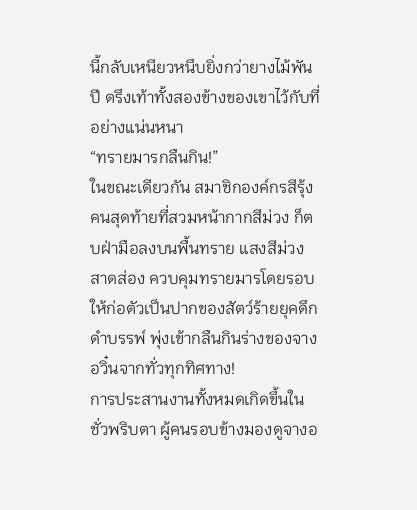นี้กลับเหนียวหนึบยิ่งกว่ายางไม้พันปี ตรึงเท้าทั้งสองข้างของเขาไว้กับที่อย่างแน่นหนา
“ทรายมารกลืนกิน!”
ในขณะเดียวกัน สมาชิกองค์กรสีรุ้งคนสุดท้ายที่สวมหน้ากากสีม่วง ก็ตบฝ่ามือลงบนพื้นทราย แสงสีม่วงสาดส่อง ควบคุมทรายมารโดยรอบให้ก่อตัวเป็นปากของสัตว์ร้ายยุคดึกดำบรรพ์ พุ่งเข้ากลืนกินร่างของจางอวิ๋นจากทั่วทุกทิศทาง!
การประสานงานทั้งหมดเกิดขึ้นในชั่วพริบตา ผู้คนรอบข้างมองดูจางอ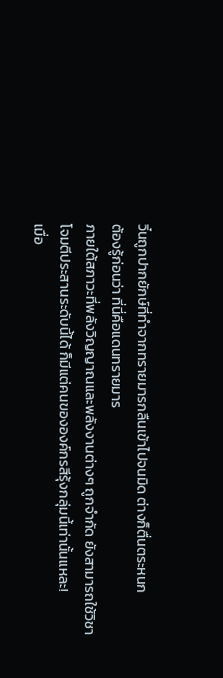วิ๋นถูกปากยักษ์ที่ทำจากทรายมารกลืนเข้าไปจนมิด ต่างก็ตื่นตระหนก
ต้องรู้ก่อนว่า ที่นี่คือแดนทรายมาร
ภายใต้สภาวะที่พลังวิญญาณและพลังงานต่างๆ ถูกจำกัด ยังสามารถใช้วิชาโจมตีประสานระดับนี้ได้ ก็มีแต่คนขององค์กรสีรุ้งกลุ่มนี้เท่านั้นแหละ!
เมื่อ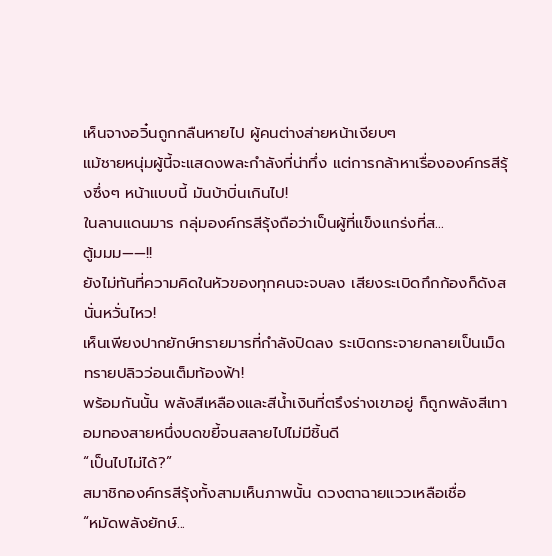เห็นจางอวิ๋นถูกกลืนหายไป ผู้คนต่างส่ายหน้าเงียบๆ
แม้ชายหนุ่มผู้นี้จะแสดงพละกำลังที่น่าทึ่ง แต่การกล้าหาเรื่ององค์กรสีรุ้งซึ่งๆ หน้าแบบนี้ มันบ้าบิ่นเกินไป!
ในลานแดนมาร กลุ่มองค์กรสีรุ้งถือว่าเป็นผู้ที่แข็งแกร่งที่ส…
ตู้มมม——!!
ยังไม่ทันที่ความคิดในหัวของทุกคนจะจบลง เสียงระเบิดกึกก้องก็ดังสนั่นหวั่นไหว!
เห็นเพียงปากยักษ์ทรายมารที่กำลังปิดลง ระเบิดกระจายกลายเป็นเม็ดทรายปลิวว่อนเต็มท้องฟ้า!
พร้อมกันนั้น พลังสีเหลืองและสีน้ำเงินที่ตรึงร่างเขาอยู่ ก็ถูกพลังสีเทาอมทองสายหนึ่งบดขยี้จนสลายไปไม่มีชิ้นดี
“เป็นไปไม่ได้?”
สมาชิกองค์กรสีรุ้งทั้งสามเห็นภาพนั้น ดวงตาฉายแววเหลือเชื่อ
“หมัดพลังยักษ์...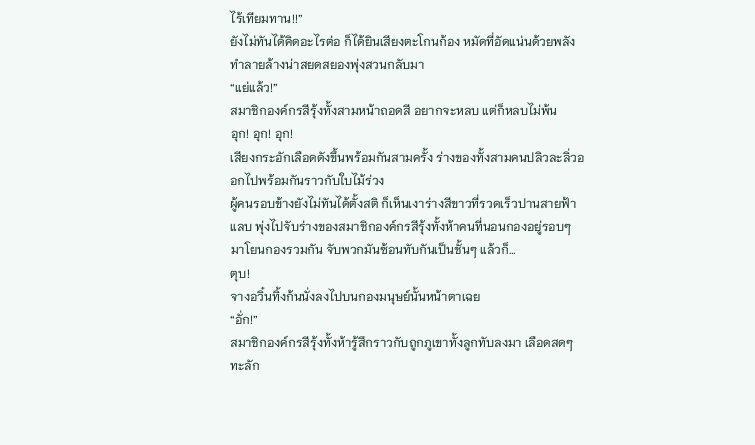ไร้เทียมทาน!!”
ยังไม่ทันได้คิดอะไรต่อ ก็ได้ยินเสียงตะโกนก้อง หมัดที่อัดแน่นด้วยพลังทำลายล้างน่าสยดสยองพุ่งสวนกลับมา
“แย่แล้ว!”
สมาชิกองค์กรสีรุ้งทั้งสามหน้าถอดสี อยากจะหลบ แต่ก็หลบไม่พ้น
อุก! อุก! อุก!
เสียงกระอักเลือดดังขึ้นพร้อมกันสามครั้ง ร่างของทั้งสามคนปลิวละลิ่วออกไปพร้อมกันราวกับใบไม้ร่วง
ผู้คนรอบข้างยังไม่ทันได้ตั้งสติ ก็เห็นเงาร่างสีขาวที่รวดเร็วปานสายฟ้าแลบ พุ่งไปจับร่างของสมาชิกองค์กรสีรุ้งทั้งห้าคนที่นอนกองอยู่รอบๆ มาโยนกองรวมกัน จับพวกมันซ้อนทับกันเป็นชั้นๆ แล้วก็…
ตุบ!
จางอวิ๋นทิ้งก้นนั่งลงไปบนกองมนุษย์นั้นหน้าตาเฉย
“อั่ก!”
สมาชิกองค์กรสีรุ้งทั้งห้ารู้สึกราวกับถูกภูเขาทั้งลูกทับลงมา เลือดสดๆ ทะลัก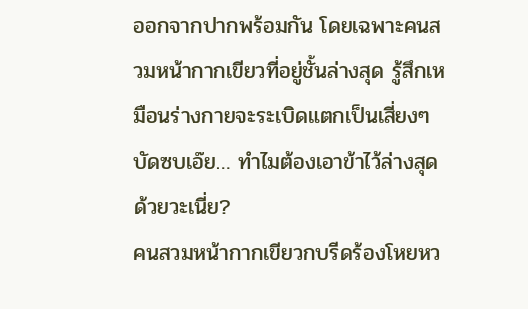ออกจากปากพร้อมกัน โดยเฉพาะคนสวมหน้ากากเขียวที่อยู่ชั้นล่างสุด รู้สึกเหมือนร่างกายจะระเบิดแตกเป็นเสี่ยงๆ
บัดซบเอ๊ย… ทำไมต้องเอาข้าไว้ล่างสุดด้วยวะเนี่ย?
คนสวมหน้ากากเขียวกบรีดร้องโหยหว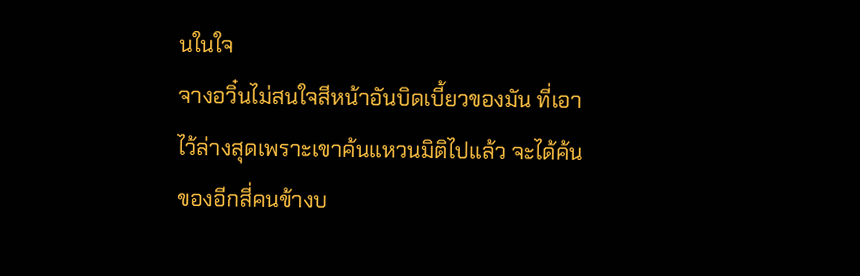นในใจ
จางอวิ๋นไม่สนใจสีหน้าอันบิดเบี้ยวของมัน ที่เอาไว้ล่างสุดเพราะเขาค้นแหวนมิติไปแล้ว จะได้ค้นของอีกสี่คนข้างบ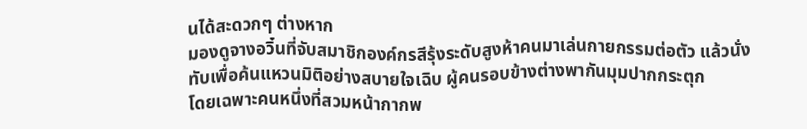นได้สะดวกๆ ต่างหาก
มองดูจางอวิ๋นที่จับสมาชิกองค์กรสีรุ้งระดับสูงห้าคนมาเล่นกายกรรมต่อตัว แล้วนั่งทับเพื่อค้นแหวนมิติอย่างสบายใจเฉิบ ผู้คนรอบข้างต่างพากันมุมปากกระตุก
โดยเฉพาะคนหนึ่งที่สวมหน้ากากพ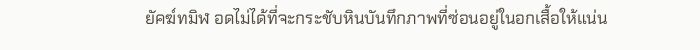ยัคฆ์ทมิฬ อดไม่ได้ที่จะกระชับหินบันทึกภาพที่ซ่อนอยู่ในอกเสื้อให้แน่น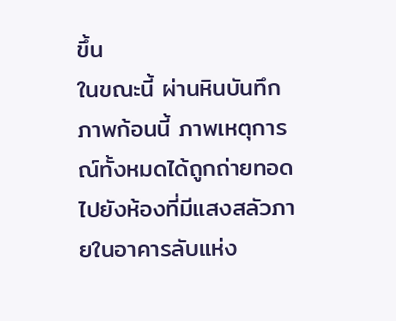ขึ้น
ในขณะนี้ ผ่านหินบันทึกภาพก้อนนี้ ภาพเหตุการณ์ทั้งหมดได้ถูกถ่ายทอดไปยังห้องที่มีแสงสลัวภายในอาคารลับแห่ง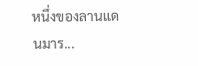หนึ่งของลานแดนมาร...